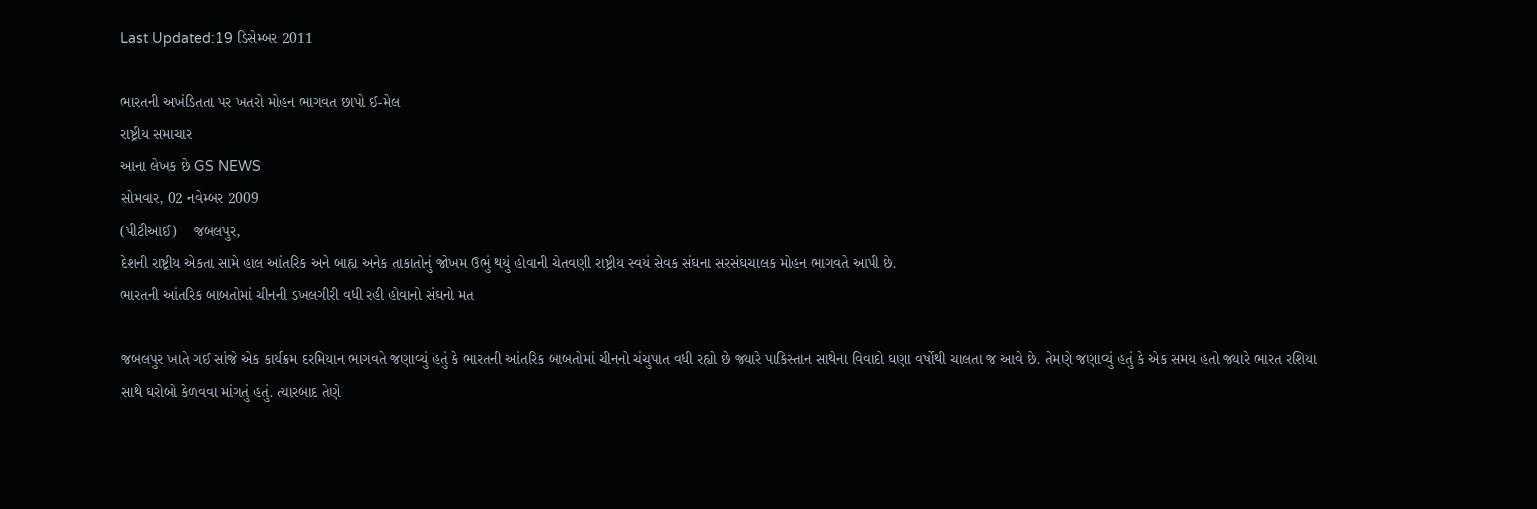Last Updated:19 ડિસેમ્બર 2011

ભારતની અખંડિતતા પર ખતરો મોહન ભાગવત છાપો ઈ-મેલ
રાષ્ટ્રીય સમાચાર
આના લેખક છે GS NEWS
સોમવાર, 02 નવેમ્બર 2009
(પીટીઆઈ)    જબલપુર,
દેશની રાષ્ટ્રીય એકતા સામે હાલ આંતરિક અને બાહ્ય અનેક તાકાતોનું જોખમ ઉભું થયું હોવાની ચેતવણી રાષ્ટ્રીય સ્વયં સેવક સંઘના સરસંઘચાલક મોહન ભાગવતે આપી છે.
ભારતની આંતરિક બાબતોમાં ચીનની ડખલગીરી વધી રહી હોવાનો સંઘનો મત

જબલપુર ખાતે ગઈ સાંજે એક કાર્યક્રમ દરમિયાન ભાગવતે જણાવ્યું હતું કે ભારતની આંતરિક બાબતોમાં ચીનનો ચંચુપાત વધી રહ્યો છે જ્યારે પાકિસ્તાન સાથેના વિવાદો ઘણા વર્ષોથી ચાલતા જ આવે છે. તેમણે જણાવ્યું હતું કે એક સમય હતો જ્યારે ભારત રશિયા સાથે ઘરોબો કેળવવા માંગતું હતું. ત્યારબાદ તેણે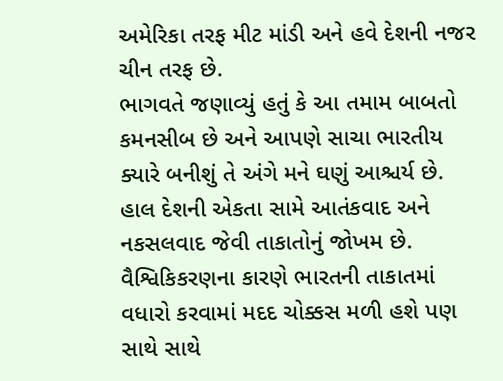અમેરિકા તરફ મીટ માંડી અને હવે દેશની નજર ચીન તરફ છે.
ભાગવતે જણાવ્યું હતું કે આ તમામ બાબતો કમનસીબ છે અને આપણે સાચા ભારતીય ક્યારે બનીશું તે અંગે મને ઘણું આશ્ચર્ય છે. હાલ દેશની એકતા સામે આતંકવાદ અને નકસલવાદ જેવી તાકાતોનું જોખમ છે. વૈશ્વિકિકરણના કારણે ભારતની તાકાતમાં વધારો કરવામાં મદદ ચોક્કસ મળી હશે પણ સાથે સાથે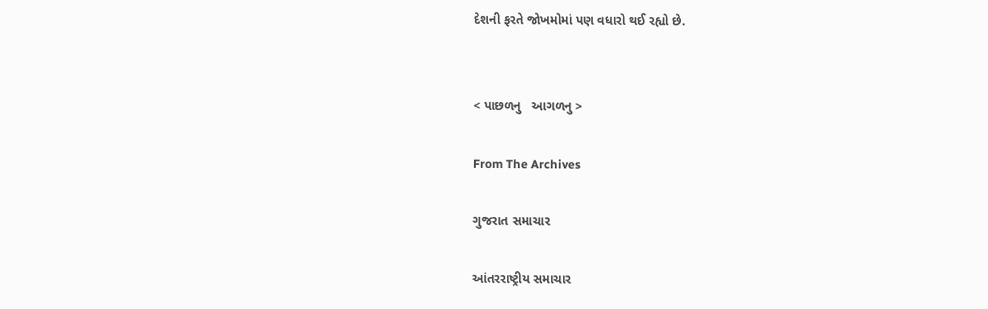દેશની ફરતે જોખમોમાં પણ વધારો થઈ રહ્યો છે.


< પાછળનુ   આગળનુ >

From The Archives

ગુજરાત સમાચાર

આંતરરાષ્ટ્રીય સમાચાર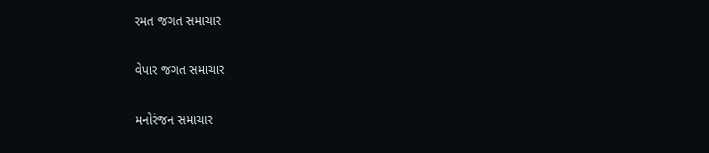રમત જગત સમાચાર

વેપાર જગત સમાચાર

મનોરંજન સમાચાર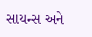સાયન્સ અને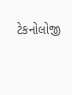ટેકનોલોજી